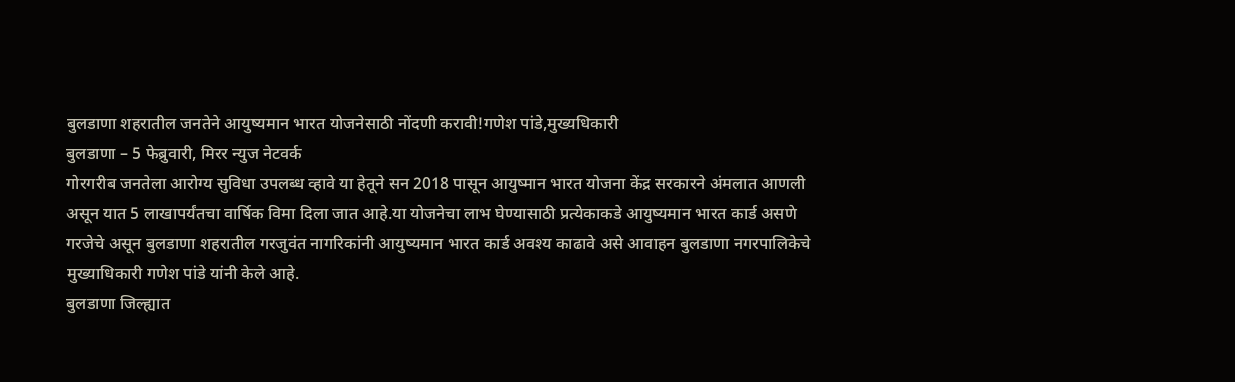बुलडाणा शहरातील जनतेने आयुष्यमान भारत योजनेसाठी नोंदणी करावी!गणेश पांडे,मुख्यधिकारी
बुलडाणा – 5 फेब्रुवारी, मिरर न्युज नेटवर्क
गोरगरीब जनतेला आरोग्य सुविधा उपलब्ध व्हावे या हेतूने सन 2018 पासून आयुष्मान भारत योजना केंद्र सरकारने अंमलात आणली असून यात 5 लाखापर्यंतचा वार्षिक विमा दिला जात आहे.या योजनेचा लाभ घेण्यासाठी प्रत्येकाकडे आयुष्यमान भारत कार्ड असणे गरजेचे असून बुलडाणा शहरातील गरजुवंत नागरिकांनी आयुष्यमान भारत कार्ड अवश्य काढावे असे आवाहन बुलडाणा नगरपालिकेचे मुख्याधिकारी गणेश पांडे यांनी केले आहे.
बुलडाणा जिल्ह्यात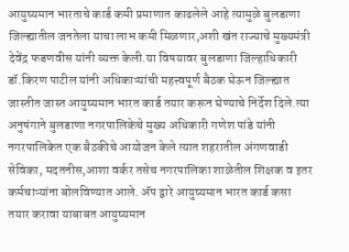आयुष्यमान भारताचे कार्ड कमी प्रमाणात काढलेले आहे त्यामुळे बुलडाणा जिल्ह्यातील जनतेला याचा लाभ कमी मिळणार,अशी खंत राज्याचे मुख्यमंत्री देवेंद्र फडणवीस यांनी व्यक्त केली.या विषयावर बुलडाणा जिल्हाधिकारी डॉ.किरण पाटील यांनी अधिकाऱ्यांची महत्त्वपूर्ण बैठक घेऊन जिल्ह्यात जास्तीत जास्त आयुष्यमान भारत कार्ड तयार करून घेण्याचे निर्देश दिले.त्या अनुषंगाने बुलडाणा नगरपालिकेचे मुख्य अधिकारी गणेश पांडे यांनी नगरपालिकेत एक बैठकीचे आयोजन केले त्यात शहरातील अंगणवाडी सेविका, मदतनीस,आशा वर्कर तसेच नगरपालिका शाळेतील शिक्षक व इतर कर्मचाऱ्यांना बोलविण्यात आले. ॲप द्वारे आयुष्यमान भारत कार्ड कसा तयार करावा याबाबत आयुष्यमान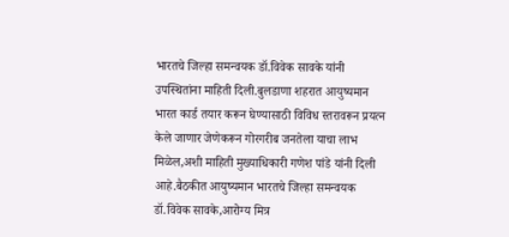भारतचे जिल्हा समन्वयक डॉ.विवेक सावके यांनी उपस्थितांना माहिती दिली.बुलडाणा शहरात आयुष्यमान भारत कार्ड तयार करून घेण्यासाठी विविध स्तरावरून प्रयत्न केले जाणार जेणेकरून गोरगरीब जनतेला याचा लाभ मिळेल,अशी माहिती मुख्याधिकारी गणेश पांडे यांनी दिली आहे.बैठकीत आयुष्यमान भारतचे जिल्हा समन्वयक डॉ.विवेक सावके,आरोग्य मित्र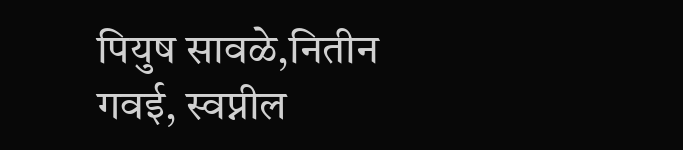पियुष सावळे,नितीन गवई, स्वप्नील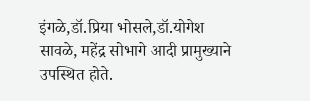इंगळे,डॉ.प्रिया भोसले,डॉ.योगेश सावळे, महेंद्र सोभागे आदी प्रामुख्याने उपस्थित होते.